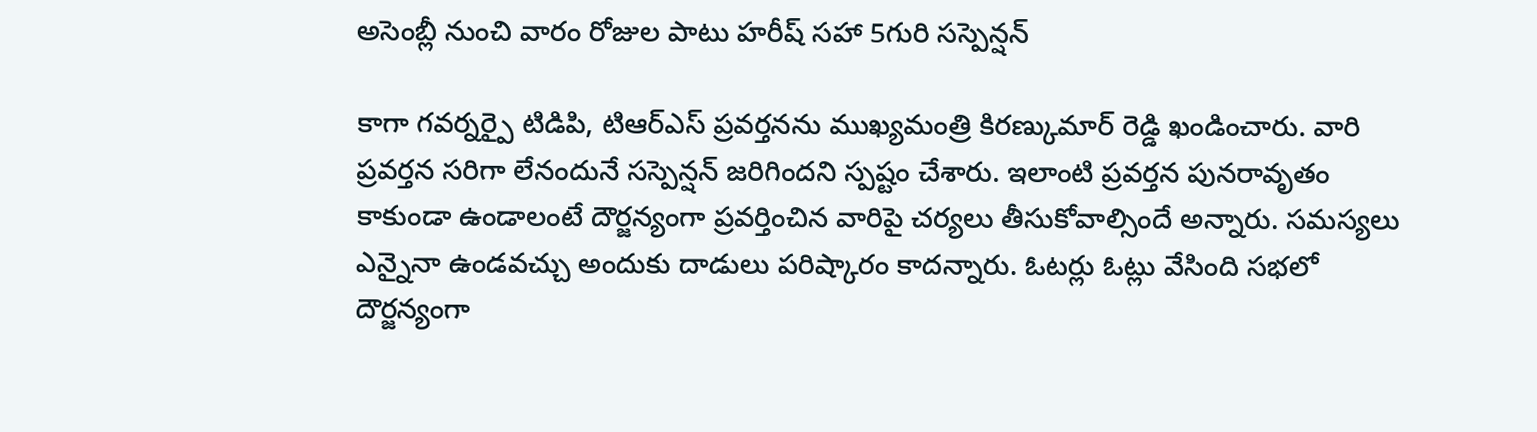అసెంబ్లీ నుంచి వారం రోజుల పాటు హరీష్ సహా 5గురి సస్పెన్షన్

కాగా గవర్నర్పై టిడిపి, టిఆర్ఎస్ ప్రవర్తనను ముఖ్యమంత్రి కిరణ్కుమార్ రెడ్డి ఖండించారు. వారి ప్రవర్తన సరిగా లేనందునే సస్పెన్షన్ జరిగిందని స్పష్టం చేశారు. ఇలాంటి ప్రవర్తన పునరావృతం కాకుండా ఉండాలంటే దౌర్జన్యంగా ప్రవర్తించిన వారిపై చర్యలు తీసుకోవాల్సిందే అన్నారు. సమస్యలు ఎన్నైనా ఉండవచ్చు అందుకు దాడులు పరిష్కారం కాదన్నారు. ఓటర్లు ఓట్లు వేసింది సభలో దౌర్జన్యంగా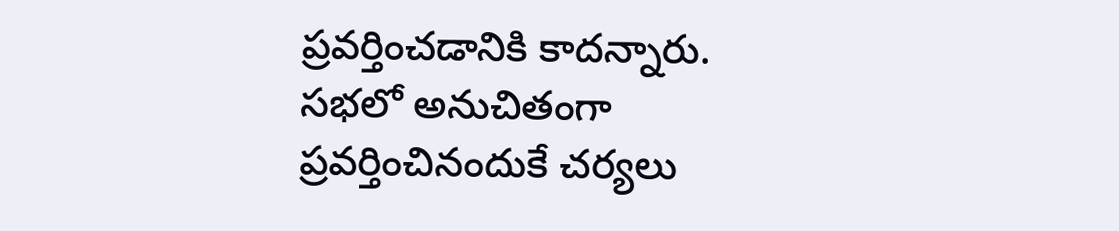ప్రవర్తించడానికి కాదన్నారు. సభలో అనుచితంగా ప్రవర్తించినందుకే చర్యలు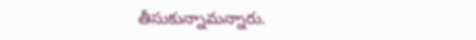తీసుకున్నామన్నారు.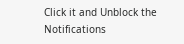Click it and Unblock the Notifications